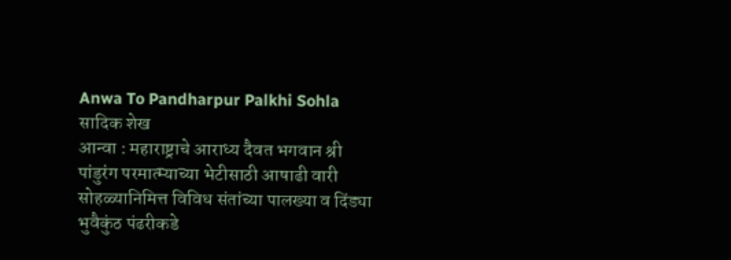Anwa To Pandharpur Palkhi Sohla
सादिक शेख
आन्वा : महाराष्ट्राचे आराध्य दैवत भगवान श्री पांडुरंग परमात्म्याच्या भेटीसाठी आषाढी वारी सोहळ्यानिमित्त विविध संतांच्या पालख्या व दिंड्या भुवैकुंठ पंढरीकडे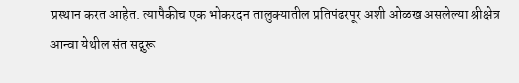प्रस्थान करत आहेत. त्यापैकीच एक भोकरदन तालुक्यातील प्रतिपंढरपूर अशी ओळख असलेल्या श्रीक्षेत्र आन्वा येथील संत सद्गुरू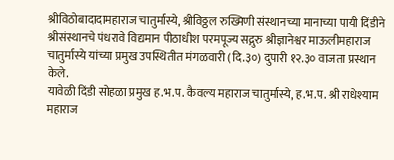श्रीविठोबादादामहाराज चातुर्मास्ये, श्रीविठ्ठल रुख्मिणी संस्थानच्या मानाच्या पायी दिंडीने श्रीसंस्थानचे पंधरावे विद्यमान पीठाधीश परमपूज्य सद्गुरु श्रीज्ञानेश्वर माऊलीमहाराज चातुर्मास्ये यांच्या प्रमुख उपस्थितीत मंगळवारी (दि.३०) दुपारी १२.३० वाजता प्रस्थान केले.
यावेळी दिंडी सोहळा प्रमुख ह.भ.प. कैवल्य महाराज चातुर्मास्ये, ह.भ.प. श्री राधेश्याम महाराज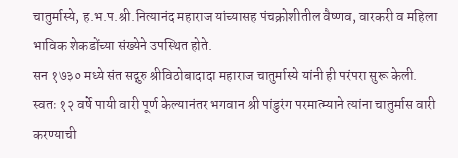चातुर्मास्ये, ह.भ.प.श्री.नित्यानंद महाराज यांच्यासह पंचक्रोशीतील वैष्णव, वारकरी व महिला भाविक शेकडोंच्या संख्येने उपस्थित होते.
सन १७३० मध्ये संत सद्गुरु श्रीविठोबादादा महाराज चातुर्मास्ये यांनी ही परंपरा सुरू केली. स्वतः १२ वर्षे पायी वारी पूर्ण केल्यानंतर भगवान श्री पांडुरंग परमात्म्याने त्यांना चातुर्मास वारी करण्याची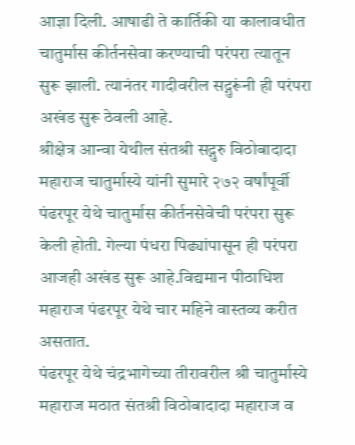आज्ञा दिली. आषाढी ते कार्तिकी या कालावधीत चातुर्मास कीर्तनसेवा करण्याची परंपरा त्यातून सुरू झाली. त्यानंतर गादीवरील सद्गुरूंनी ही परंपरा अखंड सुरू ठेवली आहे.
श्रीक्षेत्र आन्वा येथील संतश्री सद्गुरु विठोबादादा महाराज चातुर्मास्ये यांनी सुमारे २७२ वर्षांपूर्वी पंढरपूर येथे चातुर्मास कीर्तनसेवेची परंपरा सुरू केली होती. गेल्या पंधरा पिढ्यांपासून ही परंपरा आजही अखंड सुरू आहे.विद्यमान पीठाधिश महाराज पंढरपूर येथे चार महिने वास्तव्य करीत असतात.
पंढरपूर येथे चंद्रभागेच्या तीरावरील श्री चातुर्मास्ये महाराज मठात संतश्री विठोबादादा महाराज व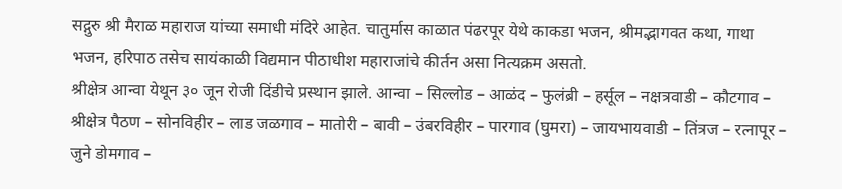सद्गुरु श्री मैराळ महाराज यांच्या समाधी मंदिरे आहेत. चातुर्मास काळात पंढरपूर येथे काकडा भजन, श्रीमद्भागवत कथा, गाथा भजन, हरिपाठ तसेच सायंकाळी विद्यमान पीठाधीश महाराजांचे कीर्तन असा नित्यक्रम असतो.
श्रीक्षेत्र आन्वा येथून ३० जून रोजी दिंडीचे प्रस्थान झाले. आन्वा – सिल्लोड – आळंद – फुलंब्री – हर्सूल – नक्षत्रवाडी – कौटगाव – श्रीक्षेत्र पैठण – सोनविहीर – लाड जळगाव – मातोरी – बावी – उंबरविहीर – पारगाव (घुमरा) – जायभायवाडी – तिंत्रज – रत्नापूर – जुने डोमगाव –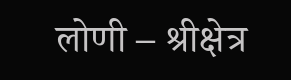लोणी – श्रीक्षेत्र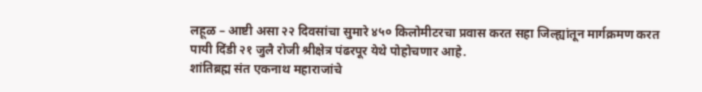लहूळ – आष्टी असा २२ दिवसांचा सुमारे ४५० किलोमीटरचा प्रवास करत सहा जिल्ह्यांतून मार्गक्रमण करत पायी दिंडी २१ जुलै रोजी श्रीक्षेत्र पंढरपूर येथे पोहोचणार आहे.
शांतिब्रह्म संत एकनाथ महाराजांचे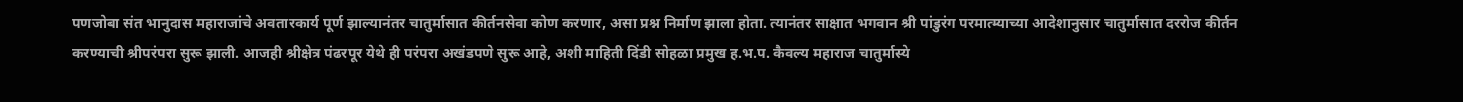पणजोबा संत भानुदास महाराजांचे अवतारकार्य पूर्ण झाल्यानंतर चातुर्मासात कीर्तनसेवा कोण करणार, असा प्रश्न निर्माण झाला होता. त्यानंतर साक्षात भगवान श्री पांडुरंग परमात्म्याच्या आदेशानुसार चातुर्मासात दररोज कीर्तन करण्याची श्रीपरंपरा सुरू झाली. आजही श्रीक्षेत्र पंढरपूर येथे ही परंपरा अखंडपणे सुरू आहे, अशी माहिती दिंडी सोहळा प्रमुख ह.भ.प. कैवल्य महाराज चातुर्मास्ये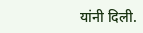यांनी दिली.